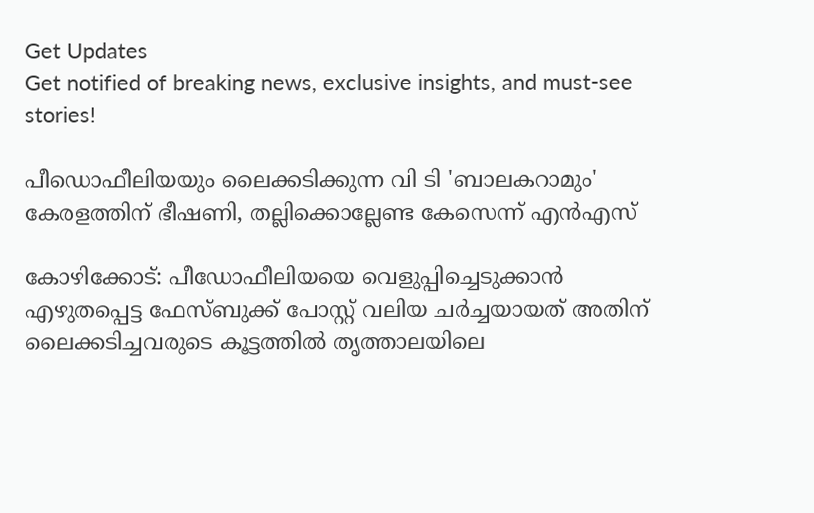Get Updates
Get notified of breaking news, exclusive insights, and must-see stories!

പീഡൊഫീലിയയും ലൈക്കടിക്കുന്ന വി ടി 'ബാലകറാമും' കേരളത്തിന് ഭീഷണി, തല്ലിക്കൊല്ലേണ്ട കേസെന്ന് എൻഎസ്

കോഴിക്കോട്: പീഡോഫീലിയയെ വെളുപ്പിച്ചെടുക്കാന്‍ എഴുതപ്പെട്ട ഫേസ്ബുക്ക് പോസ്റ്റ് വലിയ ചര്‍ച്ചയായത് അതിന് ലൈക്കടിച്ചവരുടെ കൂട്ടത്തില്‍ തൃത്താലയിലെ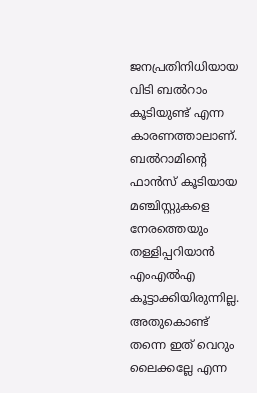ജനപ്രതിനിധിയായ വിടി ബല്‍റാം കൂടിയുണ്ട് എന്ന കാരണത്താലാണ്. ബല്‍റാമിന്റെ ഫാന്‍സ് കൂടിയായ മഞ്ചിസ്റ്റുകളെ നേരത്തെയും തള്ളിപ്പറിയാന്‍ എംഎല്‍എ കൂട്ടാക്കിയിരുന്നില്ല. അതുകൊണ്ട് തന്നെ ഇത് വെറും ലൈക്കല്ലേ എന്ന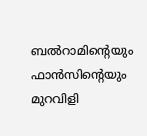ബല്‍റാമിന്റെയും ഫാന്‍സിന്റെയും മുറവിളി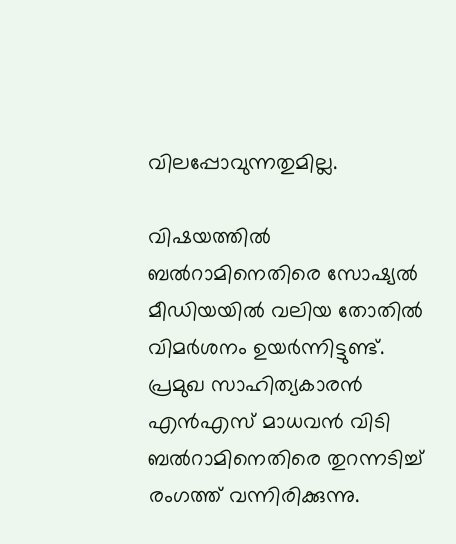വിലപ്പോവുന്നതുമില്ല.

വിഷയത്തില്‍ ബല്‍റാമിനെതിരെ സോഷ്യല്‍ മീഡിയയില്‍ വലിയ തോതില്‍ വിമര്‍ശനം ഉയര്‍ന്നിട്ടുണ്ട്. പ്രമുഖ സാഹിത്യകാരന്‍ എന്‍എസ് മാധവന്‍ വിടി ബല്‍റാമിനെതിരെ തുറന്നടിച്ച് രംഗത്ത് വന്നിരിക്കുന്നു.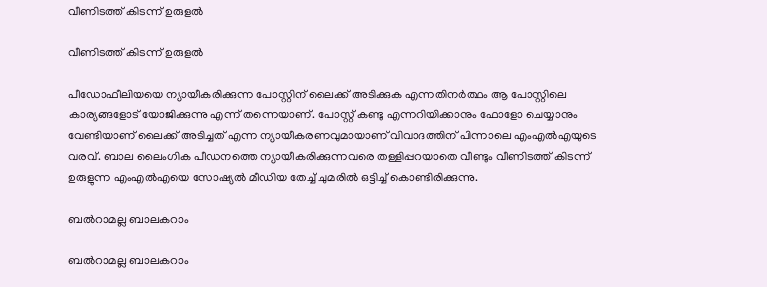വീണിടത്ത് കിടന്ന് ഉരുളൽ

വീണിടത്ത് കിടന്ന് ഉരുളൽ

പീഡോഫീലിയയെ ന്യായീകരിക്കുന്ന പോസ്റ്റിന് ലൈക്ക് അടിക്കുക എന്നതിനര്‍ത്ഥം ആ പോസ്റ്റിലെ കാര്യങ്ങളോട് യോജിക്കുന്നു എന്ന് തന്നെയാണ്. പോസ്റ്റ് കണ്ടു എന്നറിയിക്കാനും ഫോളോ ചെയ്യാനും വേണ്ടിയാണ് ലൈക്ക് അടിച്ചത് എന്ന ന്യായീകരണവുമായാണ് വിവാദത്തിന് പിന്നാലെ എംഎല്‍എയുടെ വരവ്. ബാല ലൈംഗിക പീഡനത്തെ ന്യായീകരിക്കുന്നവരെ തള്ളിപ്പറയാതെ വീണ്ടും വീണിടത്ത് കിടന്ന് ഉരുളുന്ന എംഎല്‍എയെ സോഷ്യല്‍ മീഡിയ തേച്ച് ചുമരില്‍ ഒട്ടിച്ച് കൊണ്ടിരിക്കുന്നു.

ബൽറാമല്ല ബാലകറാം

ബൽറാമല്ല ബാലകറാം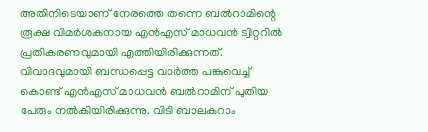അതിനിടെയാണ് നേരത്തെ തന്നെ ബല്‍റാമിന്റെ രൂക്ഷ വിമര്‍ശകനായ എന്‍എസ് മാധവന്‍ ട്വിറ്ററില്‍ പ്രതികരണവുമായി എത്തിയിരിക്കുന്നത്. വിവാദവുമായി ബന്ധപ്പെട്ട വാര്‍ത്ത പങ്കുവെച്ച് കൊണ്ട് എന്‍എസ് മാധവന്‍ ബല്‍റാമിന് പുതിയ പേരും നല്‍കിയിരിക്കുന്നു. വിടി ബാലകറാം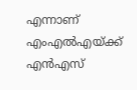എന്നാണ് എംഎല്‍എയ്ക്ക് എന്‍എസ്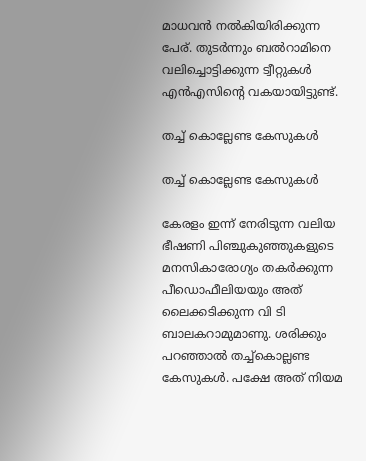മാധവന്‍ നല്‍കിയിരിക്കുന്ന പേര്. തുടര്‍ന്നും ബല്‍റാമിനെ വലിച്ചൊട്ടിക്കുന്ന ട്വീറ്റുകള്‍ എന്‍എസിന്റെ വകയായിട്ടുണ്ട്.

തച്ച് കൊല്ലേണ്ട കേസുകൾ

തച്ച് കൊല്ലേണ്ട കേസുകൾ

കേരളം ഇന്ന് നേരിടുന്ന വലിയ ഭീഷണി പിഞ്ചുകുഞ്ഞുകളുടെ മനസികാരോഗ്യം തകർക്കുന്ന പീഡൊഫീലിയയും അത്‌ ലൈക്കടിക്കുന്ന വി ടി ബാലകറാമുമാണു. ശരിക്കും പറഞ്ഞാൽ തച്ച്കൊല്ലണ്ട കേസുകൾ. പക്ഷേ അത്‌ നിയമ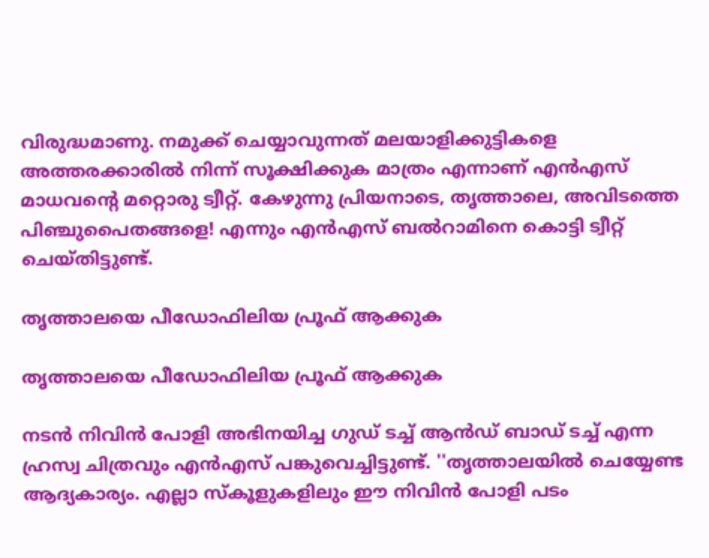വിരുദ്ധമാണു. നമുക്ക്‌ ചെയ്യാവുന്നത്‌ മലയാളിക്കുട്ടികളെ അത്തരക്കാരിൽ നിന്ന് സൂക്ഷിക്കുക മാത്രം എന്നാണ് എൻഎസ് മാധവന്റെ മറ്റൊരു ട്വീറ്റ്. കേഴുന്നു പ്രിയനാടെ, തൃത്താലെ, അവിടത്തെ പിഞ്ചുപൈതങ്ങളെ! എന്നും എൻഎസ് ബൽറാമിനെ കൊട്ടി ട്വീറ്റ് ചെയ്തിട്ടുണ്ട്.

തൃത്താലയെ പീഡോഫിലിയ പ്രൂഫ്‌ ആക്കുക

തൃത്താലയെ പീഡോഫിലിയ പ്രൂഫ്‌ ആക്കുക

നടൻ നിവിൻ പോളി അഭിനയിച്ച ഗുഡ് ടച്ച് ആൻഡ് ബാഡ് ടച്ച് എന്ന ഹ്രസ്വ ചിത്രവും എൻഎസ് പങ്കുവെച്ചിട്ടുണ്ട്. ''തൃത്താലയിൽ ചെയ്യേണ്ട ആദ്യകാര്യം. എല്ലാ സ്കൂളുകളിലും ഈ നിവിൻ പോളി പടം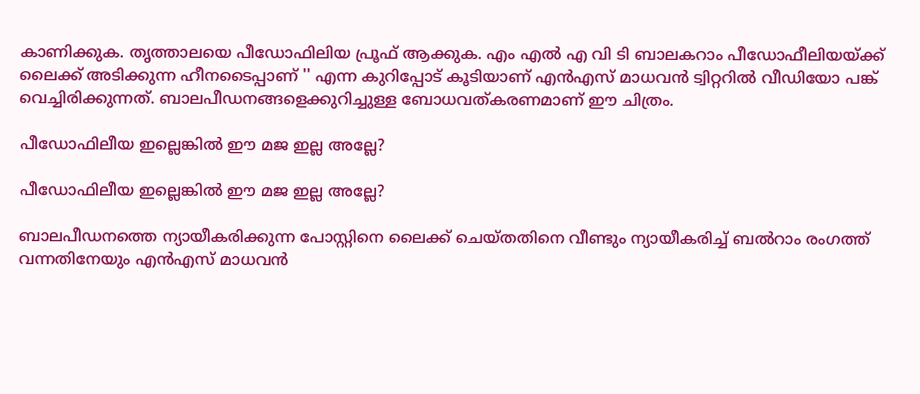കാണിക്കുക. തൃത്താലയെ പീഡോഫിലിയ പ്രൂഫ്‌ ആക്കുക. എം എൽ എ വി ടി ബാലകറാം പീഡോഫീലിയയ്ക്ക്‌ ലൈക്ക്‌ അടിക്കുന്ന ഹീനടൈപ്പാണ് '' എന്ന കുറിപ്പോട് കൂടിയാണ് എൻഎസ് മാധവൻ ട്വിറ്ററിൽ വീഡിയോ പങ്ക് വെച്ചിരിക്കുന്നത്. ബാലപീഡനങ്ങളെക്കുറിച്ചുള്ള ബോധവത്കരണമാണ് ഈ ചിത്രം.

പീഡോഫിലീയ ഇല്ലെങ്കിൽ ഈ മജ ഇല്ല അല്ലേ?

പീഡോഫിലീയ ഇല്ലെങ്കിൽ ഈ മജ ഇല്ല അല്ലേ?

ബാലപീഡനത്തെ ന്യായീകരിക്കുന്ന പോസ്റ്റിനെ ലൈക്ക് ചെയ്തതിനെ വീണ്ടും ന്യായീകരിച്ച് ബൽറാം രംഗത്ത് വന്നതിനേയും എൻഎസ് മാധവൻ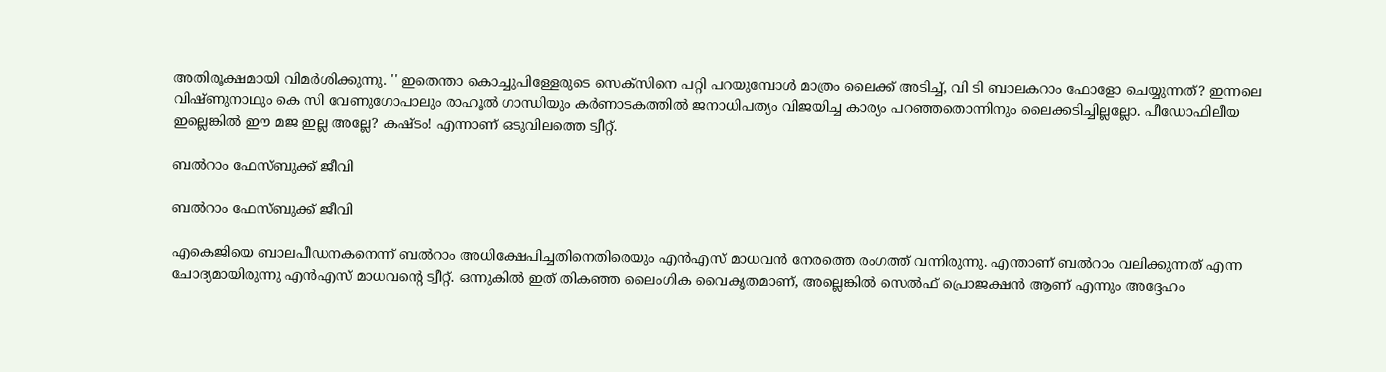അതിരൂക്ഷമായി വിമർശിക്കുന്നു. '' ഇതെന്താ കൊച്ചുപിള്ളേരുടെ സെക്സിനെ പറ്റി പറയുമ്പോൾ മാത്രം ലൈക്ക്‌ അടിച്ച്‌, വി ടി ബാലകറാം ഫോളോ ചെയ്യുന്നത്‌? ഇന്നലെ വിഷ്ണുനാഥും കെ സി വേണുഗോപാലും രാഹൂൽ ഗാന്ധിയും കർണാടകത്തിൽ ജനാധിപത്യം വിജയിച്ച കാര്യം പറഞ്ഞതൊന്നിനും ലൈക്കടിച്ചില്ലല്ലോ. പീഡോഫിലീയ ഇല്ലെങ്കിൽ ഈ മജ ഇല്ല അല്ലേ? കഷ്ടം! എന്നാണ് ഒടുവിലത്തെ ട്വീറ്റ്.

ബൽറാം ഫേസ്ബുക്ക് ജീവി

ബൽറാം ഫേസ്ബുക്ക് ജീവി

എകെജിയെ ബാലപീഡനകനെന്ന് ബല്‍റാം അധിക്ഷേപിച്ചതിനെതിരെയും എന്‍എസ് മാധവന്‍ നേരത്തെ രംഗത്ത് വന്നിരുന്നു. എന്താണ് ബല്‍റാം വലിക്കുന്നത് എന്ന ചോദ്യമായിരുന്നു എന്‍എസ് മാധവന്റെ ട്വീറ്റ്. ഒന്നുകില്‍ ഇത് തികഞ്ഞ ലൈംഗിക വൈകൃതമാണ്, അല്ലെങ്കില്‍ സെല്‍ഫ് പ്രൊജക്ഷന്‍ ആണ് എന്നും അദ്ദേഹം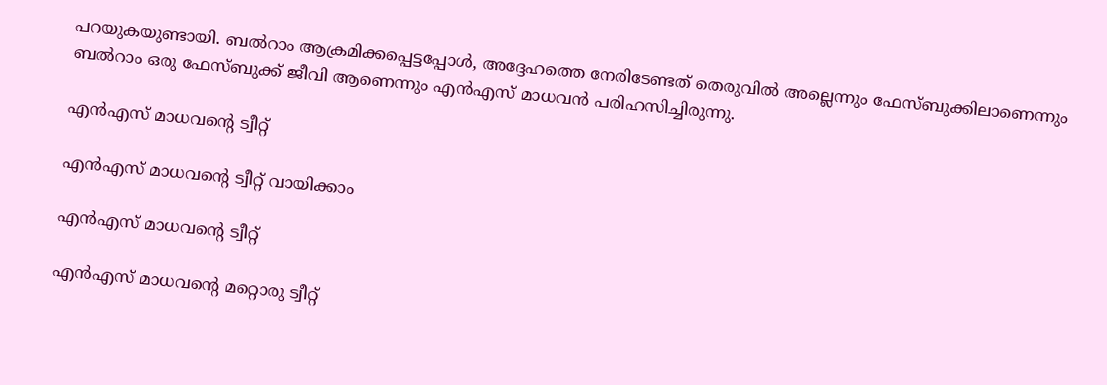പറയുകയുണ്ടായി. ബൽറാം ആക്രമിക്കപ്പെട്ടപ്പോൾ, അദ്ദേഹത്തെ നേരിടേണ്ടത് തെരുവിൽ അല്ലെന്നും ഫേസ്ബുക്കിലാണെന്നും ബൽറാം ഒരു ഫേസ്ബുക്ക് ജീവി ആണെന്നും എൻഎസ് മാധവൻ പരിഹസിച്ചിരുന്നു.

എൻഎസ് മാധവന്റെ ട്വീറ്റ്

എൻഎസ് മാധവന്റെ ട്വീറ്റ് വായിക്കാം

എൻഎസ് മാധവന്റെ ട്വീറ്റ്

എൻഎസ് മാധവന്റെ മറ്റൊരു ട്വീറ്റ്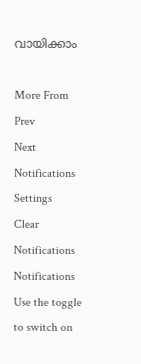വായിക്കാം

More From
Prev
Next
Notifications
Settings
Clear Notifications
Notifications
Use the toggle to switch on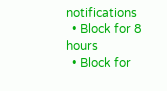notifications
  • Block for 8 hours
  • Block for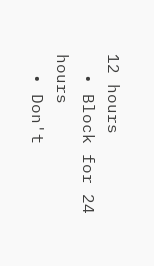12 hours
  • Block for 24 hours
  • Don't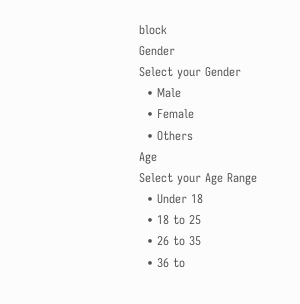block
Gender
Select your Gender
  • Male
  • Female
  • Others
Age
Select your Age Range
  • Under 18
  • 18 to 25
  • 26 to 35
  • 36 to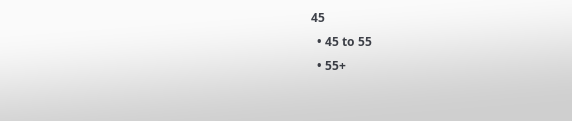45
  • 45 to 55
  • 55+